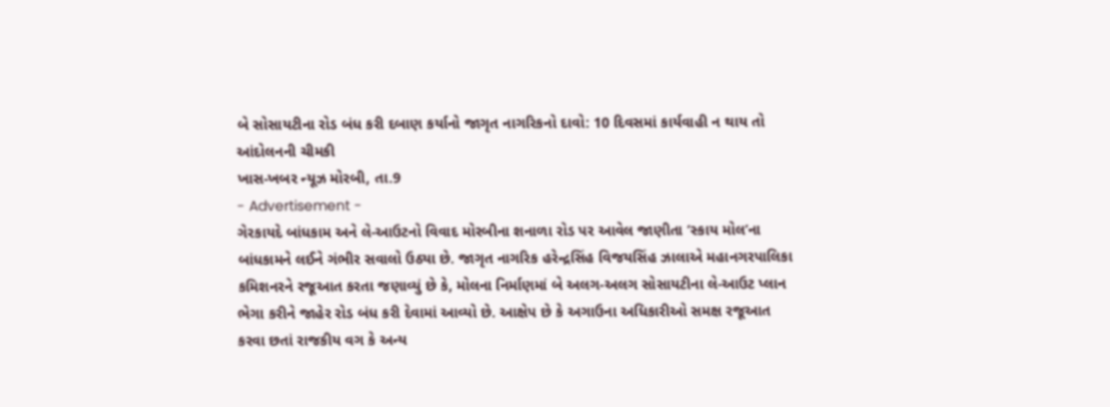બે સોસાયટીના રોડ બંધ કરી દબાણ કર્યાનો જાગૃત નાગરિકનો દાવો: 10 દિવસમાં કાર્યવાહી ન થાય તો આંદોલનની ચીમકી
ખાસ-ખબર ન્યૂઝ મોરબી, તા.9
- Advertisement -
ગેરકાયદે બાંધકામ અને લે-આઉટનો વિવાદ મોરબીના શનાળા રોડ પર આવેલ જાણીતા ’સ્કાય મોલ’ના બાંધકામને લઈને ગંભીર સવાલો ઉઠ્યા છે. જાગૃત નાગરિક હરેન્દ્રસિંહ વિજયસિંહ ઝાલાએ મહાનગરપાલિકા કમિશનરને રજૂઆત કરતા જણાવ્યું છે કે, મોલના નિર્માણમાં બે અલગ-અલગ સોસાયટીના લે-આઉટ પ્લાન ભેગા કરીને જાહેર રોડ બંધ કરી દેવામાં આવ્યો છે. આક્ષેપ છે કે અગાઉના અધિકારીઓ સમક્ષ રજૂઆત કરવા છતાં રાજકીય વગ કે અન્ય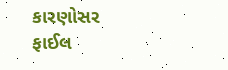કારણોસર ફાઈલ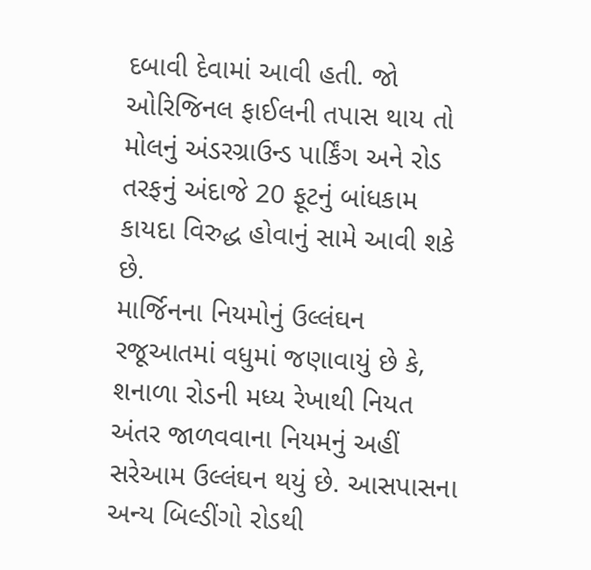દબાવી દેવામાં આવી હતી. જો ઓરિજિનલ ફાઈલની તપાસ થાય તો મોલનું અંડરગ્રાઉન્ડ પાર્કિંગ અને રોડ તરફનું અંદાજે 20 ફૂટનું બાંધકામ કાયદા વિરુદ્ધ હોવાનું સામે આવી શકે છે.
માર્જિનના નિયમોનું ઉલ્લંઘન રજૂઆતમાં વધુમાં જણાવાયું છે કે, શનાળા રોડની મધ્ય રેખાથી નિયત અંતર જાળવવાના નિયમનું અહીં સરેઆમ ઉલ્લંઘન થયું છે. આસપાસના અન્ય બિલ્ડીંગો રોડથી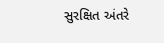સુરક્ષિત અંતરે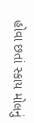હોવા છતાં સ્કાય મોલનું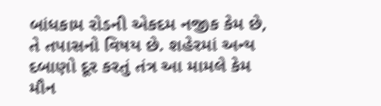બાંધકામ રોડની એકદમ નજીક કેમ છે, તે તપાસનો વિષય છે. શહેરમાં અન્ય દબાણો દૂર કરતું તંત્ર આ મામલે કેમ મૌન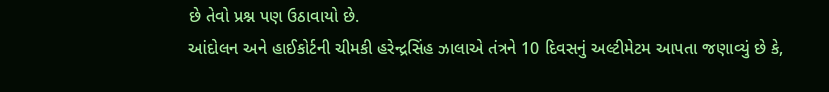છે તેવો પ્રશ્ન પણ ઉઠાવાયો છે.
આંદોલન અને હાઈકોર્ટની ચીમકી હરેન્દ્રસિંહ ઝાલાએ તંત્રને 10 દિવસનું અલ્ટીમેટમ આપતા જણાવ્યું છે કે,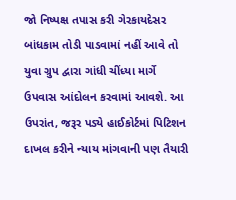જો નિષ્પક્ષ તપાસ કરી ગેરકાયદેસર બાંધકામ તોડી પાડવામાં નહીં આવે તો યુવા ગ્રુપ દ્વારા ગાંધી ચીંધ્યા માર્ગે ઉપવાસ આંદોલન કરવામાં આવશે. આ ઉપરાંત, જરૂર પડ્યે હાઈકોર્ટમાં પિટિશન દાખલ કરીને ન્યાય માંગવાની પણ તૈયારી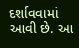દર્શાવવામાં આવી છે. આ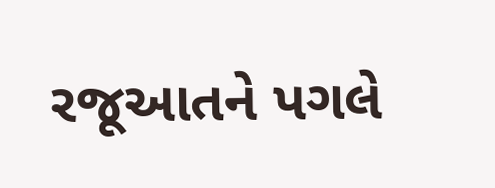રજૂઆતને પગલે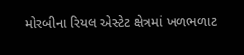મોરબીના રિયલ એસ્ટેટ ક્ષેત્રમાં ખળભળાટ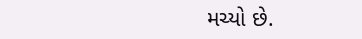મચ્યો છે.